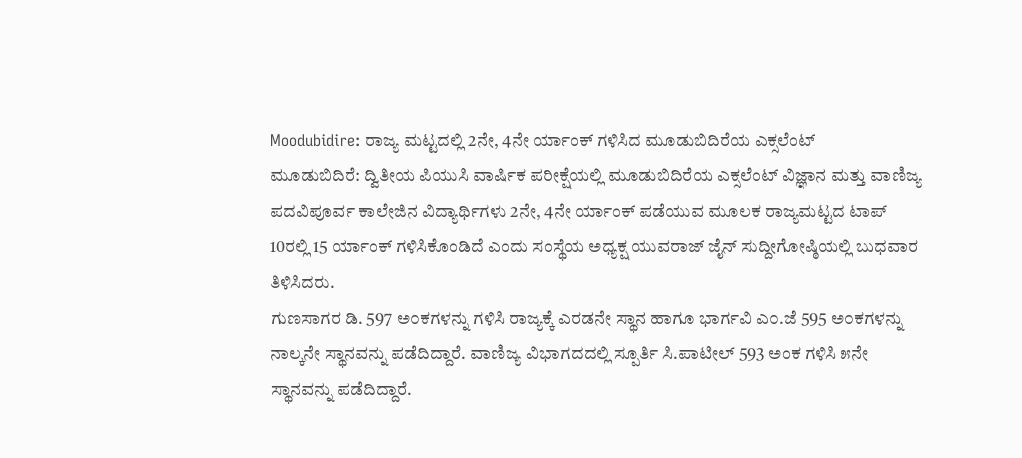Moodubidire: ರಾಜ್ಯ ಮಟ್ಟದಲ್ಲಿ 2ನೇ, 4ನೇ ರ್ಯಾಂಕ್ ಗಳಿಸಿದ ಮೂಡುಬಿದಿರೆಯ ಎಕ್ಸಲೆಂಟ್
ಮೂಡುಬಿದಿರೆ: ದ್ವಿತೀಯ ಪಿಯುಸಿ ವಾರ್ಷಿಕ ಪರೀಕ್ಷೆಯಲ್ಲಿ ಮೂಡುಬಿದಿರೆಯ ಎಕ್ಸಲೆಂಟ್ ವಿಜ್ಞಾನ ಮತ್ತು ವಾಣಿಜ್ಯ ಪದವಿಪೂರ್ವ ಕಾಲೇಜಿನ ವಿದ್ಯಾರ್ಥಿಗಳು 2ನೇ, 4ನೇ ರ್ಯಾಂಕ್ ಪಡೆಯುವ ಮೂಲಕ ರಾಜ್ಯಮಟ್ಟದ ಟಾಪ್ 10ರಲ್ಲಿ 15 ರ್ಯಾಂಕ್ ಗಳಿಸಿಕೊಂಡಿದೆ ಎಂದು ಸಂಸ್ಥೆಯ ಅಧ್ಯಕ್ಷ ಯುವರಾಜ್ ಜೈನ್ ಸುದ್ದೀಗೋಷ್ಠಿಯಲ್ಲಿ ಬುಧವಾರ ತಿಳಿಸಿದರು.
ಗುಣಸಾಗರ ಡಿ. 597 ಅ೦ಕಗಳನ್ನು ಗಳಿಸಿ ರಾಜ್ಯಕ್ಕೆ ಎರಡನೇ ಸ್ಥಾನ ಹಾಗೂ ಭಾರ್ಗವಿ ಎ೦.ಜೆ 595 ಅ೦ಕಗಳನ್ನು ನಾಲ್ಕನೇ ಸ್ಥಾನವನ್ನು ಪಡೆದಿದ್ದಾರೆ. ವಾಣಿಜ್ಯ ವಿಭಾಗದದಲ್ಲಿ ಸ್ಪೂರ್ತಿ ಸಿ.ಪಾಟೀಲ್ 593 ಅಂಕ ಗಳಿಸಿ ೫ನೇ ಸ್ಥಾನವನ್ನು ಪಡೆದಿದ್ದಾರೆ.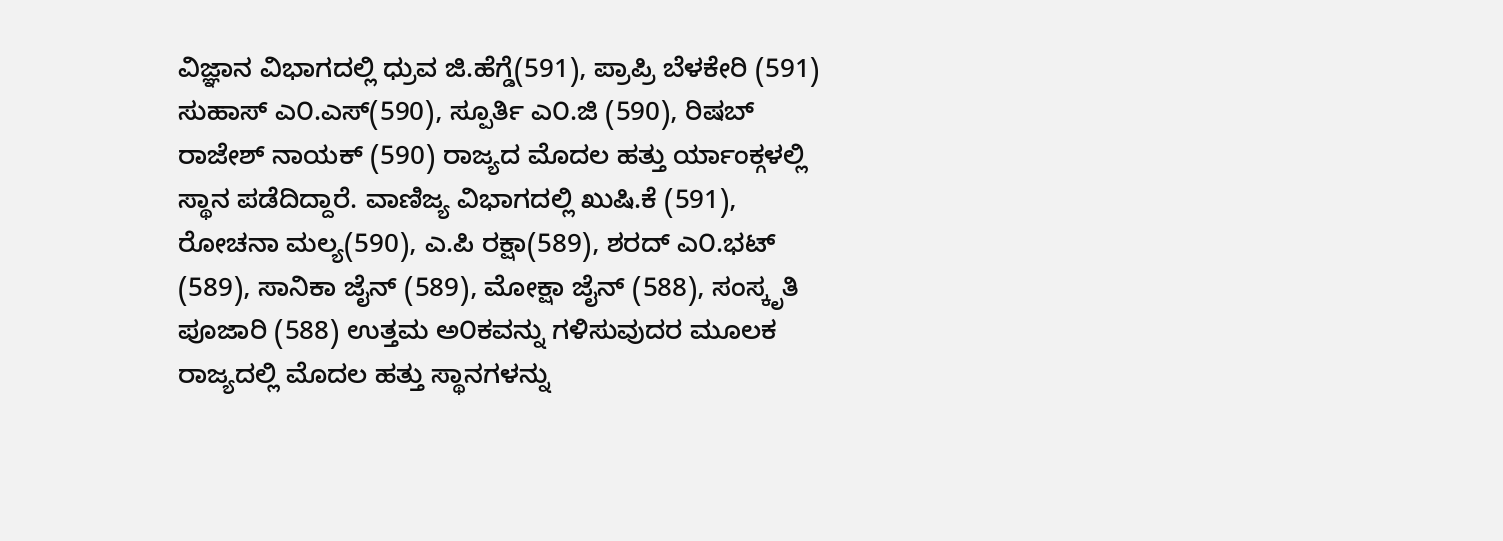ವಿಜ್ಞಾನ ವಿಭಾಗದಲ್ಲಿ ಧ್ರುವ ಜಿ.ಹೆಗ್ಡೆ(591), ಪ್ರಾಪ್ರಿ ಬೆಳಕೇರಿ (591) ಸುಹಾಸ್ ಎ೦.ಎಸ್(590), ಸ್ಪೂರ್ತಿ ಎ೦.ಜಿ (590), ರಿಷಬ್ ರಾಜೇಶ್ ನಾಯಕ್ (590) ರಾಜ್ಯದ ಮೊದಲ ಹತ್ತು ರ್ಯಾಂಕ್ಗಳಲ್ಲಿ ಸ್ಥಾನ ಪಡೆದಿದ್ದಾರೆ. ವಾಣಿಜ್ಯ ವಿಭಾಗದಲ್ಲಿ ಖುಷಿ.ಕೆ (591), ರೋಚನಾ ಮಲ್ಯ(590), ಎ.ಪಿ ರಕ್ಷಾ(589), ಶರದ್ ಎ೦.ಭಟ್ (589), ಸಾನಿಕಾ ಜೈನ್ (589), ಮೋಕ್ಷಾ ಜೈನ್ (588), ಸಂಸ್ಕೃತಿ ಪೂಜಾರಿ (588) ಉತ್ತಮ ಅ೦ಕವನ್ನು ಗಳಿಸುವುದರ ಮೂಲಕ ರಾಜ್ಯದಲ್ಲಿ ಮೊದಲ ಹತ್ತು ಸ್ಥಾನಗಳನ್ನು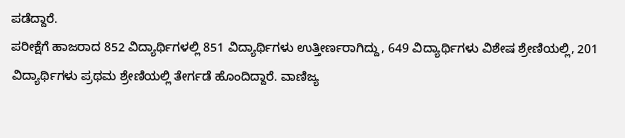ಪಡೆದ್ದಾರೆ.
ಪರೀಕ್ಷೆಗೆ ಹಾಜರಾದ 852 ವಿದ್ಯಾರ್ಥಿಗಳಲ್ಲಿ 851 ವಿದ್ಯಾರ್ಥಿಗಳು ಉತ್ತೀರ್ಣರಾಗಿದ್ದು, 649 ವಿದ್ಯಾರ್ಥಿಗಳು ವಿಶೇಷ ಶ್ರೇಣಿಯಲ್ಲಿ, 201 ವಿದ್ಯಾರ್ಥಿಗಳು ಪ್ರಥಮ ಶ್ರೇಣಿಯಲ್ಲಿ ತೇರ್ಗಡೆ ಹೊಂದಿದ್ದಾರೆ. ವಾಣಿಜ್ಯ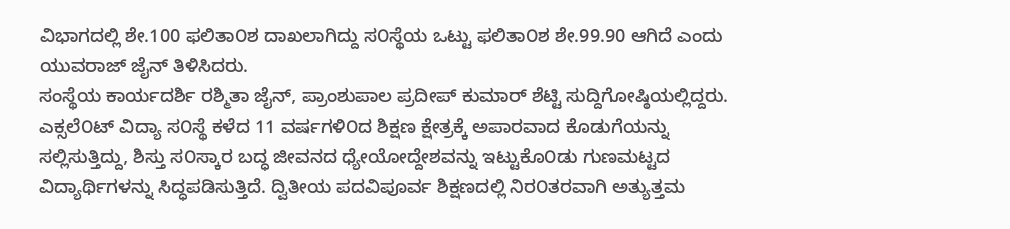ವಿಭಾಗದಲ್ಲಿ ಶೇ.100 ಫಲಿತಾ೦ಶ ದಾಖಲಾಗಿದ್ದು ಸ೦ಸ್ಥೆಯ ಒಟ್ಟು ಫಲಿತಾ೦ಶ ಶೇ.99.90 ಆಗಿದೆ ಎಂದು ಯುವರಾಜ್ ಜೈನ್ ತಿಳಿಸಿದರು.
ಸಂಸ್ಥೆಯ ಕಾರ್ಯದರ್ಶಿ ರಶ್ಮಿತಾ ಜೈನ್, ಪ್ರಾಂಶುಪಾಲ ಪ್ರದೀಪ್ ಕುಮಾರ್ ಶೆಟ್ಟಿ ಸುದ್ದಿಗೋಷ್ಠಿಯಲ್ಲಿದ್ದರು.
ಎಕ್ಸಲೆ೦ಟ್ ವಿದ್ಯಾ ಸ೦ಸ್ಥೆ ಕಳೆದ 11 ವರ್ಷಗಳಿ೦ದ ಶಿಕ್ಷಣ ಕ್ಷೇತ್ರಕ್ಕೆ ಅಪಾರವಾದ ಕೊಡುಗೆಯನ್ನು ಸಲ್ಲಿಸುತ್ತಿದ್ದು, ಶಿಸ್ತು ಸ೦ಸ್ಕಾರ ಬದ್ಧ ಜೀವನದ ಧ್ಯೇಯೋದ್ದೇಶವನ್ನು ಇಟ್ಟುಕೊ೦ಡು ಗುಣಮಟ್ಟದ ವಿದ್ಯಾರ್ಥಿಗಳನ್ನು ಸಿದ್ಧಪಡಿಸುತ್ತಿದೆ. ದ್ವಿತೀಯ ಪದವಿಪೂರ್ವ ಶಿಕ್ಷಣದಲ್ಲಿ ನಿರ೦ತರವಾಗಿ ಅತ್ಯುತ್ತಮ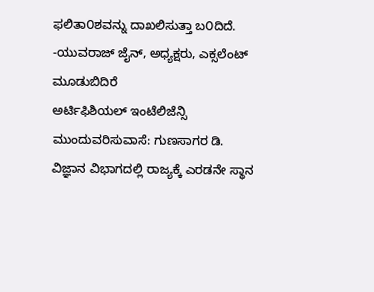ಫಲಿತಾ೦ಶವನ್ನು ದಾಖಲಿಸುತ್ತಾ ಬ೦ದಿದೆ.
-ಯುವರಾಜ್ ಜೈನ್, ಅಧ್ಯಕ್ಷರು, ಎಕ್ಸಲೆಂಟ್ ಮೂಡುಬಿದಿರೆ
ಅರ್ಟಿಫಿಶಿಯಲ್ ಇಂಟೆಲಿಜೆನ್ಸಿ ಮುಂದುವರಿಸುವಾಸೆ: ಗುಣಸಾಗರ ಡಿ.
ವಿಜ್ಞಾನ ವಿಭಾಗದಲ್ಲಿ ರಾಜ್ಯಕ್ಕೆ ಎರಡನೇ ಸ್ಥಾನ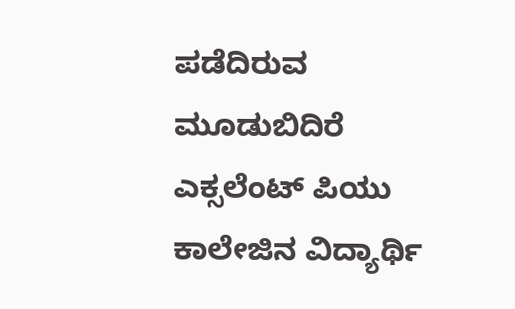ಪಡೆದಿರುವ ಮೂಡುಬಿದಿರೆ ಎಕ್ಸಲೆಂಟ್ ಪಿಯು ಕಾಲೇಜಿನ ವಿದ್ಯಾರ್ಥಿ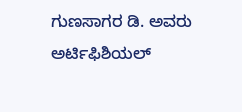ಗುಣಸಾಗರ ಡಿ. ಅವರು ಅರ್ಟಿಫಿಶಿಯಲ್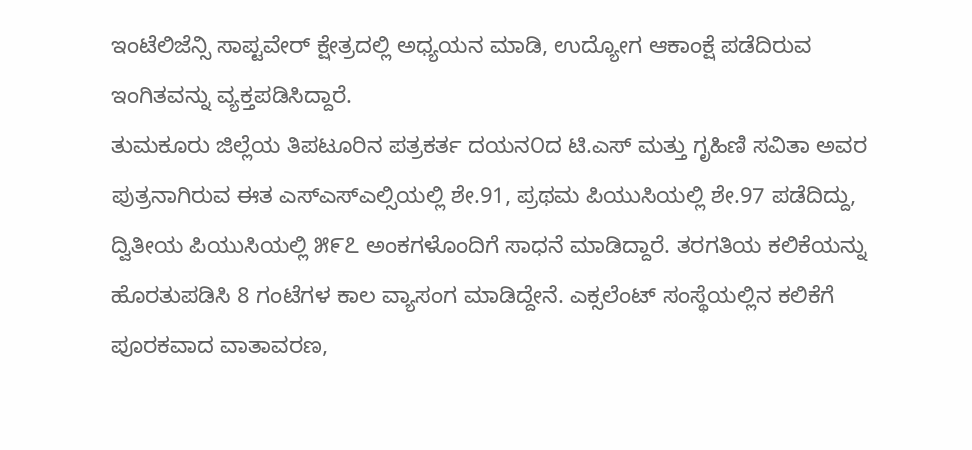ಇಂಟೆಲಿಜೆನ್ಸಿ ಸಾಪ್ಟವೇರ್ ಕ್ಷೇತ್ರದಲ್ಲಿ ಅಧ್ಯಯನ ಮಾಡಿ, ಉದ್ಯೋಗ ಆಕಾಂಕ್ಷೆ ಪಡೆದಿರುವ ಇಂಗಿತವನ್ನು ವ್ಯಕ್ತಪಡಿಸಿದ್ದಾರೆ.
ತುಮಕೂರು ಜಿಲ್ಲೆಯ ತಿಪಟೂರಿನ ಪತ್ರಕರ್ತ ದಯನ೦ದ ಟಿ.ಎಸ್ ಮತ್ತು ಗೃಹಿಣಿ ಸವಿತಾ ಅವರ ಪುತ್ರನಾಗಿರುವ ಈತ ಎಸ್ಎಸ್ಎಲ್ಸಿಯಲ್ಲಿ ಶೇ.91, ಪ್ರಥಮ ಪಿಯುಸಿಯಲ್ಲಿ ಶೇ.97 ಪಡೆದಿದ್ದು, ದ್ವಿತೀಯ ಪಿಯುಸಿಯಲ್ಲಿ ೫೯೭ ಅಂಕಗಳೊಂದಿಗೆ ಸಾಧನೆ ಮಾಡಿದ್ದಾರೆ. ತರಗತಿಯ ಕಲಿಕೆಯನ್ನು ಹೊರತುಪಡಿಸಿ 8 ಗಂಟೆಗಳ ಕಾಲ ವ್ಯಾಸಂಗ ಮಾಡಿದ್ದೇನೆ. ಎಕ್ಸಲೆಂಟ್ ಸಂಸ್ಥೆಯಲ್ಲಿನ ಕಲಿಕೆಗೆ ಪೂರಕವಾದ ವಾತಾವರಣ,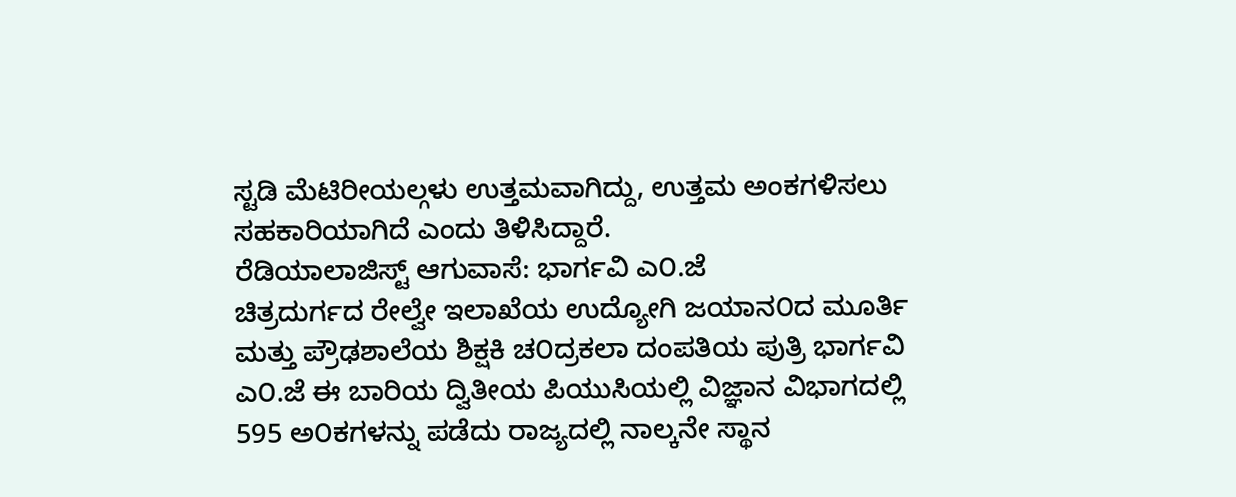ಸ್ಟಡಿ ಮೆಟಿರೀಯಲ್ಗಳು ಉತ್ತಮವಾಗಿದ್ದು, ಉತ್ತಮ ಅಂಕಗಳಿಸಲು ಸಹಕಾರಿಯಾಗಿದೆ ಎಂದು ತಿಳಿಸಿದ್ದಾರೆ.
ರೆಡಿಯಾಲಾಜಿಸ್ಟ್ ಆಗುವಾಸೆ: ಭಾರ್ಗವಿ ಎ೦.ಜೆ
ಚಿತ್ರದುರ್ಗದ ರೇಲ್ವೇ ಇಲಾಖೆಯ ಉದ್ಯೋಗಿ ಜಯಾನ೦ದ ಮೂರ್ತಿ ಮತ್ತು ಪ್ರೌಢಶಾಲೆಯ ಶಿಕ್ಷಕಿ ಚ೦ದ್ರಕಲಾ ದಂಪತಿಯ ಪುತ್ರಿ ಭಾರ್ಗವಿ ಎ೦.ಜೆ ಈ ಬಾರಿಯ ದ್ವಿತೀಯ ಪಿಯುಸಿಯಲ್ಲಿ ವಿಜ್ಞಾನ ವಿಭಾಗದಲ್ಲಿ 595 ಅ೦ಕಗಳನ್ನು ಪಡೆದು ರಾಜ್ಯದಲ್ಲಿ ನಾಲ್ಕನೇ ಸ್ಥಾನ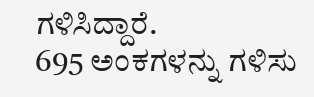ಗಳಿಸಿದ್ದಾರೆ.
695 ಅಂಕಗಳನ್ನು ಗಳಿಸು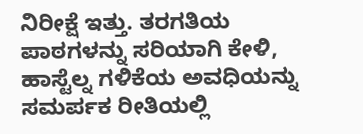ನಿರೀಕ್ಷೆ ಇತ್ತು. ತರಗತಿಯ ಪಾಠಗಳನ್ನು ಸರಿಯಾಗಿ ಕೇಳಿ, ಹಾಸ್ಟೆಲ್ನ ಗಳಿಕೆಯ ಅವಧಿಯನ್ನು ಸಮರ್ಪಕ ರೀತಿಯಲ್ಲಿ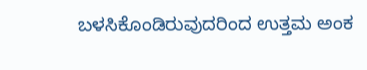ಬಳಸಿಕೊಂಡಿರುವುದರಿಂದ ಉತ್ತಮ ಅಂಕ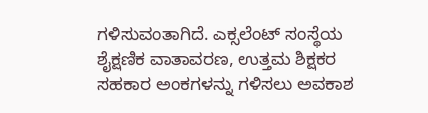ಗಳಿಸುವಂತಾಗಿದೆ. ಎಕ್ಸಲೆಂಟ್ ಸಂಸ್ಥೆಯ ಶೈಕ್ಷಣಿಕ ವಾತಾವರಣ, ಉತ್ತಮ ಶಿಕ್ಷಕರ ಸಹಕಾರ ಅಂಕಗಳನ್ನು ಗಳಿಸಲು ಅವಕಾಶ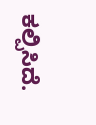ಕಲ್ಪಿಸಿದೆ.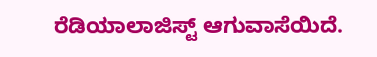ರೆಡಿಯಾಲಾಜಿಸ್ಟ್ ಆಗುವಾಸೆಯಿದೆ.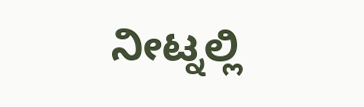ನೀಟ್ನಲ್ಲಿ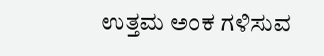ಉತ್ತಮ ಅಂಕ ಗಳಿಸುವ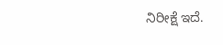ನಿರೀಕ್ಷೆ ಇದೆ.